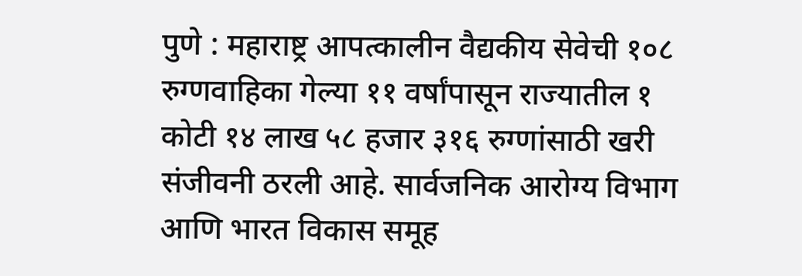पुणे : महाराष्ट्र आपत्कालीन वैद्यकीय सेवेची १०८ रुग्णवाहिका गेल्या ११ वर्षांपासून राज्यातील १ कोटी १४ लाख ५८ हजार ३१६ रुग्णांसाठी खरी संजीवनी ठरली आहे. सार्वजनिक आरोग्य विभाग आणि भारत विकास समूह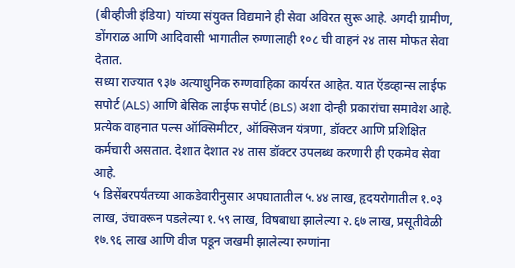(बीव्हीजी इंडिया) यांच्या संयुक्त विद्यमाने ही सेवा अविरत सुरू आहे. अगदी ग्रामीण, डोंगराळ आणि आदिवासी भागातील रुग्णालाही १०८ ची वाहनं २४ तास मोफत सेवा देतात.
सध्या राज्यात ९३७ अत्याधुनिक रुग्णवाहिका कार्यरत आहेत. यात ऍडव्हान्स लाईफ सपोर्ट (ALS) आणि बेसिक लाईफ सपोर्ट (BLS) अशा दोन्ही प्रकारांचा समावेश आहे. प्रत्येक वाहनात पल्स ऑक्सिमीटर, ऑक्सिजन यंत्रणा, डॉक्टर आणि प्रशिक्षित कर्मचारी असतात. देशात देशात २४ तास डॉक्टर उपलब्ध करणारी ही एकमेव सेवा आहे.
५ डिसेंबरपर्यंतच्या आकडेवारीनुसार अपघातातील ५.४४ लाख, हृदयरोगातील १.०३ लाख, उंचावरून पडलेल्या १.५९ लाख, विषबाधा झालेल्या २.६७ लाख, प्रसूतीवेळी १७.९६ लाख आणि वीज पडून जखमी झालेल्या रुग्णांना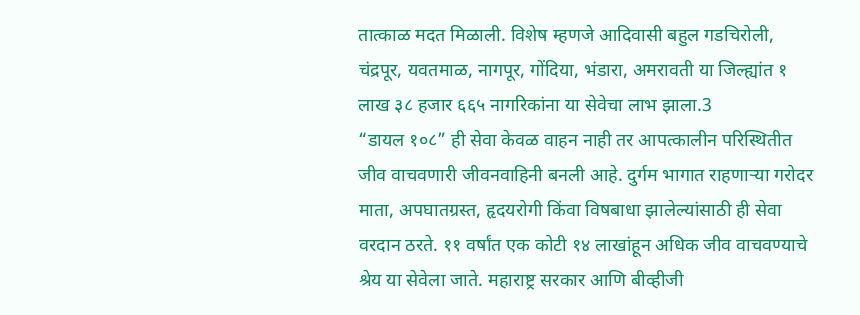तात्काळ मदत मिळाली. विशेष म्हणजे आदिवासी बहुल गडचिरोली, चंद्रपूर, यवतमाळ, नागपूर, गोंदिया, भंडारा, अमरावती या जिल्ह्यांत १ लाख ३८ हजार ६६५ नागरिकांना या सेवेचा लाभ झाला.3
“डायल १०८” ही सेवा केवळ वाहन नाही तर आपत्कालीन परिस्थितीत जीव वाचवणारी जीवनवाहिनी बनली आहे. दुर्गम भागात राहणाऱ्या गरोदर माता, अपघातग्रस्त, हृदयरोगी किंवा विषबाधा झालेल्यांसाठी ही सेवा वरदान ठरते. ११ वर्षांत एक कोटी १४ लाखांहून अधिक जीव वाचवण्याचे श्रेय या सेवेला जाते. महाराष्ट्र सरकार आणि बीव्हीजी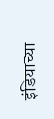इंडियाच्या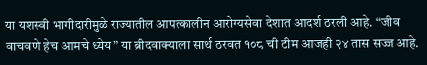या यशस्वी भागीदारीमुळे राज्यातील आपत्कालीन आरोग्यसेवा देशात आदर्श ठरली आहे. “जीव वाचवणे हेच आमचे ध्येय” या ब्रीदवाक्याला सार्थ ठरवत १०८ ची टीम आजही २४ तास सज्ज आहे.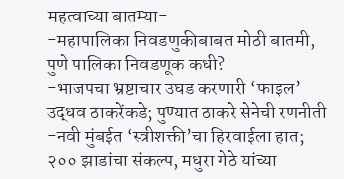महत्वाच्या बातम्या-
-महापालिका निवडणुकीबाबत मोठी बातमी, पुणे पालिका निवडणूक कधी?
-भाजपचा भ्रष्टाचार उघड करणारी ‘फाइल’ उद्धव ठाकरेंकडे; पुण्यात ठाकरे सेनेची रणनीती
-नवी मुंबईत ‘स्त्रीशक्ती’चा हिरवाईला हात; २०० झाडांचा संकल्प, मधुरा गेठे यांच्या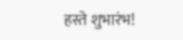हस्ते शुभारंभ!